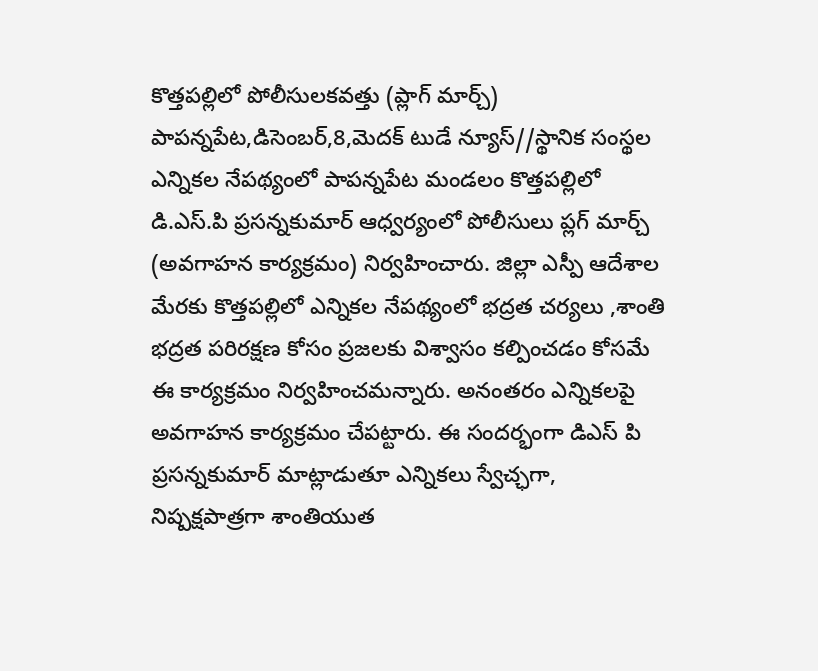కొత్తపల్లిలో పోలీసులకవత్తు (ప్లాగ్ మార్చ్)
పాపన్నపేట,డిసెంబర్,8,మెదక్ టుడే న్యూస్//స్థానిక సంస్థల ఎన్నికల నేపథ్యంలో పాపన్నపేట మండలం కొత్తపల్లిలో డి.ఎస్.పి ప్రసన్నకుమార్ ఆధ్వర్యంలో పోలీసులు ప్లగ్ మార్చ్ (అవగాహన కార్యక్రమం) నిర్వహించారు. జిల్లా ఎస్పీ ఆదేశాల మేరకు కొత్తపల్లిలో ఎన్నికల నేపథ్యంలో భద్రత చర్యలు ,శాంతి భద్రత పరిరక్షణ కోసం ప్రజలకు విశ్వాసం కల్పించడం కోసమే ఈ కార్యక్రమం నిర్వహించమన్నారు. అనంతరం ఎన్నికలపై అవగాహన కార్యక్రమం చేపట్టారు. ఈ సందర్భంగా డిఎస్ పి ప్రసన్నకుమార్ మాట్లాడుతూ ఎన్నికలు స్వేచ్ఛగా, నిష్పక్షపాత్రగా శాంతియుత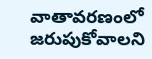వాతావరణంలో జరుపుకోవాలని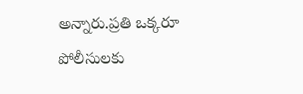అన్నారు.ప్రతి ఒక్కరూ పోలీసులకు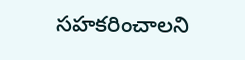సహకరించాలని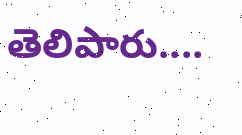తెలిపారు....